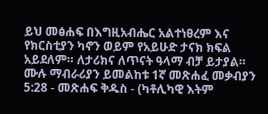ይህ መፅሐፍ በእግዚአብሔር አልተነፀረም እና የክርስቲያን ካኖን ወይም የአይሁድ ታናክ ክፍል አይደለም። ለታሪክና ለጥናት ዓላማ ብቻ ይታያል። ሙሉ ማብራሪያን ይመልከቱ 1ኛ መጽሐፈ መቃብያን 5:28 - መጽሐፍ ቅዱስ - (ካቶሊካዊ እትም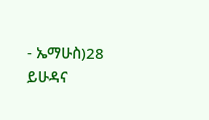- ኤማሁስ)28 ይሁዳና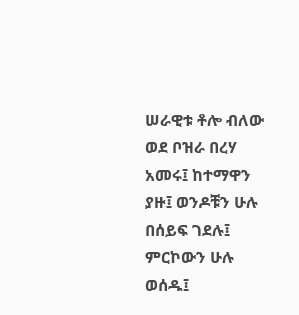ሠራዊቱ ቶሎ ብለው ወደ ቦዝራ በረሃ አመሩ፤ ከተማዋን ያዙ፤ ወንዶቹን ሁሉ በሰይፍ ገደሉ፤ ምርኮውን ሁሉ ወሰዱ፤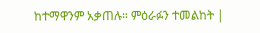ከተማዋንም አቃጠሉ። ምዕራፉን ተመልከት |